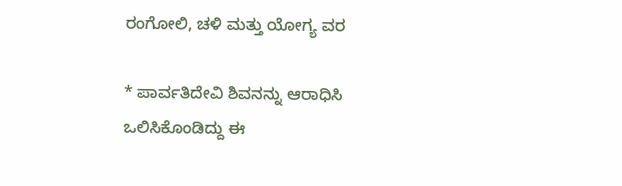ರಂಗೋಲಿ, ಚಳಿ ಮತ್ತು ಯೋಗ್ಯ ವರ

* ಪಾರ್ವತಿದೇವಿ ಶಿವನನ್ನು ಆರಾಧಿಸಿ ಒಲಿಸಿಕೊಂಡಿದ್ದು ಈ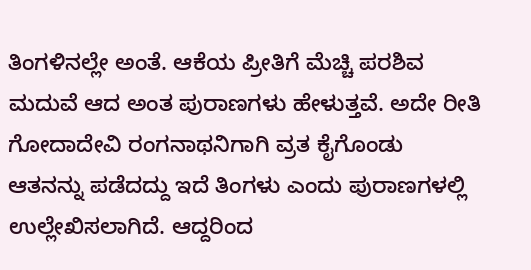ತಿಂಗಳಿನಲ್ಲೇ ಅಂತೆ. ಆಕೆಯ ಪ್ರೀತಿಗೆ ಮೆಚ್ಚಿ ಪರಶಿವ ಮದುವೆ ಆದ ಅಂತ ಪುರಾಣಗಳು ಹೇಳುತ್ತವೆ. ಅದೇ ರೀತಿ ಗೋದಾದೇವಿ ರಂಗನಾಥನಿಗಾಗಿ ವ್ರತ ಕೈಗೊಂಡು ಆತನನ್ನು ಪಡೆದದ್ದು ಇದೆ ತಿಂಗಳು ಎಂದು ಪುರಾಣಗಳಲ್ಲಿ ಉಲ್ಲೇಖಿಸಲಾಗಿದೆ. ಆದ್ದರಿಂದ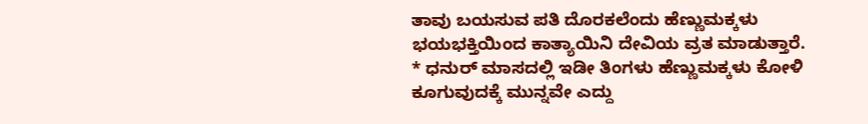ತಾವು ಬಯಸುವ ಪತಿ ದೊರಕಲೆಂದು ಹೆಣ್ಣುಮಕ್ಕಳು ಭಯಭಕ್ತಿಯಿಂದ ಕಾತ್ಯಾಯಿನಿ ದೇವಿಯ ವ್ರತ ಮಾಡುತ್ತಾರೆ.
* ಧನುರ್ ಮಾಸದಲ್ಲಿ ಇಡೀ ತಿಂಗಳು ಹೆಣ್ಣುಮಕ್ಕಳು ಕೋಳಿ ಕೂಗುವುದಕ್ಕೆ ಮುನ್ನವೇ ಎದ್ದು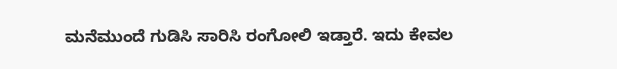ಮನೆಮುಂದೆ ಗುಡಿಸಿ ಸಾರಿಸಿ ರಂಗೋಲಿ ಇಡ್ತಾರೆ. ಇದು ಕೇವಲ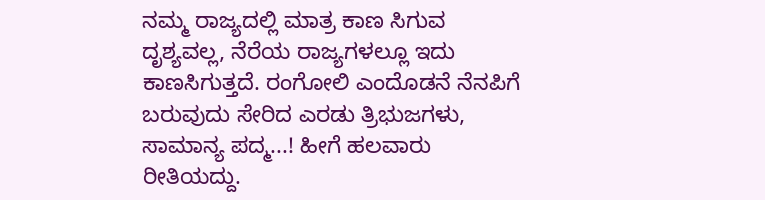ನಮ್ಮ ರಾಜ್ಯದಲ್ಲಿ ಮಾತ್ರ ಕಾಣ ಸಿಗುವ ದೃಶ್ಯವಲ್ಲ, ನೆರೆಯ ರಾಜ್ಯಗಳಲ್ಲೂ ಇದು ಕಾಣಸಿಗುತ್ತದೆ. ರಂಗೋಲಿ ಎಂದೊಡನೆ ನೆನಪಿಗೆ ಬರುವುದು ಸೇರಿದ ಎರಡು ತ್ರಿಭುಜಗಳು, ಸಾಮಾನ್ಯ ಪದ್ಮ...! ಹೀಗೆ ಹಲವಾರು ರೀತಿಯದ್ದು.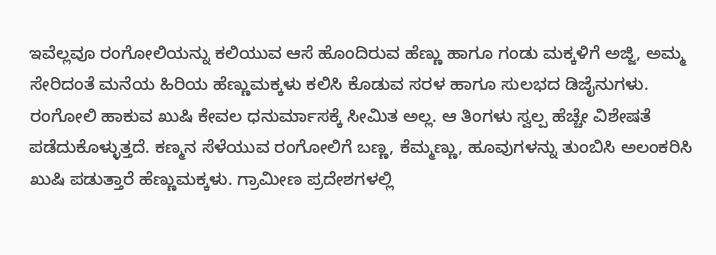ಇವೆಲ್ಲವೂ ರಂಗೋಲಿಯನ್ನು ಕಲಿಯುವ ಆಸೆ ಹೊಂದಿರುವ ಹೆಣ್ಣು ಹಾಗೂ ಗಂಡು ಮಕ್ಕಳಿಗೆ ಅಜ್ಜಿ, ಅಮ್ಮ ಸೇರಿದಂತೆ ಮನೆಯ ಹಿರಿಯ ಹೆಣ್ಣುಮಕ್ಕಳು ಕಲಿಸಿ ಕೊಡುವ ಸರಳ ಹಾಗೂ ಸುಲಭದ ಡಿಜೈನುಗಳು.
ರಂಗೋಲಿ ಹಾಕುವ ಖುಷಿ ಕೇವಲ ಧನುರ್ಮಾಸಕ್ಕೆ ಸೀಮಿತ ಅಲ್ಲ. ಆ ತಿಂಗಳು ಸ್ವಲ್ಪ ಹೆಚ್ಚೇ ವಿಶೇಷತೆ ಪಡೆದುಕೊಳ್ಳುತ್ತದೆ. ಕಣ್ಮನ ಸೆಳೆಯುವ ರಂಗೋಲಿಗೆ ಬಣ್ಣ, ಕೆಮ್ಮಣ್ಣು, ಹೂವುಗಳನ್ನು ತುಂಬಿಸಿ ಅಲಂಕರಿಸಿ ಖುಷಿ ಪಡುತ್ತಾರೆ ಹೆಣ್ಣುಮಕ್ಕಳು. ಗ್ರಾಮೀಣ ಪ್ರದೇಶಗಳಲ್ಲಿ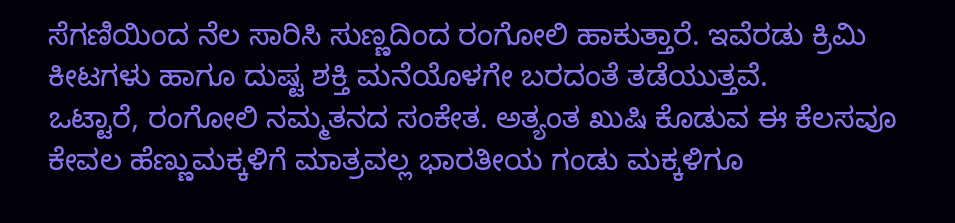ಸೆಗಣಿಯಿಂದ ನೆಲ ಸಾರಿಸಿ ಸುಣ್ಣದಿಂದ ರಂಗೋಲಿ ಹಾಕುತ್ತಾರೆ. ಇವೆರಡು ಕ್ರಿಮಿ ಕೀಟಗಳು ಹಾಗೂ ದುಷ್ಟ ಶಕ್ತಿ ಮನೆಯೊಳಗೇ ಬರದಂತೆ ತಡೆಯುತ್ತವೆ.
ಒಟ್ಟಾರೆ, ರಂಗೋಲಿ ನಮ್ಮತನದ ಸಂಕೇತ. ಅತ್ಯಂತ ಖುಷಿ ಕೊಡುವ ಈ ಕೆಲಸವೂ ಕೇವಲ ಹೆಣ್ಣುಮಕ್ಕಳಿಗೆ ಮಾತ್ರವಲ್ಲ ಭಾರತೀಯ ಗಂಡು ಮಕ್ಕಳಿಗೂ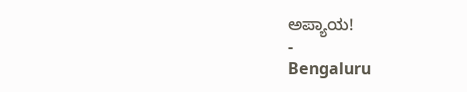ಅಪ್ಯಾಯ!
-
Bengaluru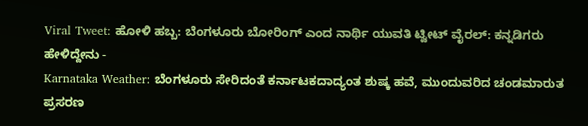Viral Tweet: ಹೋಳಿ ಹಬ್ಬ: ಬೆಂಗಳೂರು ಬೋರಿಂಗ್ ಎಂದ ನಾರ್ಥಿ ಯುವತಿ ಟ್ವೀಟ್ ವೈರಲ್: ಕನ್ನಡಿಗರು ಹೇಳಿದ್ದೇನು -
Karnataka Weather: ಬೆಂಗಳೂರು ಸೇರಿದಂತೆ ಕರ್ನಾಟಕದಾದ್ಯಂತ ಶುಷ್ಕ ಹವೆ, ಮುಂದುವರಿದ ಚಂಡಮಾರುತ ಪ್ರಸರಣ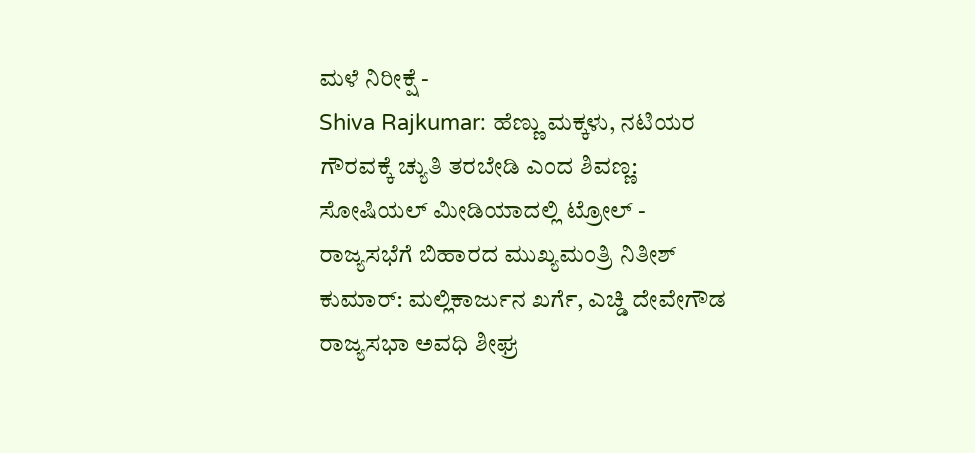ಮಳೆ ನಿರೀಕ್ಷೆ -
Shiva Rajkumar: ಹೆಣ್ಣು ಮಕ್ಕಳು, ನಟಿಯರ ಗೌರವಕ್ಕೆ ಚ್ಯುತಿ ತರಬೇಡಿ ಎಂದ ಶಿವಣ್ಣ: ಸೋಷಿಯಲ್ ಮೀಡಿಯಾದಲ್ಲಿ ಟ್ರೋಲ್ -
ರಾಜ್ಯಸಭೆಗೆ ಬಿಹಾರದ ಮುಖ್ಯಮಂತ್ರಿ ನಿತೀಶ್ ಕುಮಾರ್: ಮಲ್ಲಿಕಾರ್ಜುನ ಖರ್ಗೆ, ಎಚ್ಡಿ ದೇವೇಗೌಡ ರಾಜ್ಯಸಭಾ ಅವಧಿ ಶೀಘ್ರ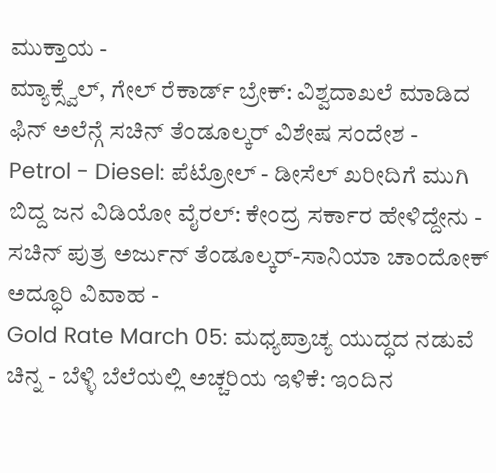ಮುಕ್ತಾಯ -
ಮ್ಯಾಕ್ಸ್ವೆಲ್, ಗೇಲ್ ರೆಕಾರ್ಡ್ ಬ್ರೇಕ್: ವಿಶ್ವದಾಖಲೆ ಮಾಡಿದ ಫಿನ್ ಅಲೆನ್ಗೆ ಸಚಿನ್ ತೆಂಡೂಲ್ಕರ್ ವಿಶೇಷ ಸಂದೇಶ -
Petrol - Diesel: ಪೆಟ್ರೋಲ್ - ಡೀಸೆಲ್ ಖರೀದಿಗೆ ಮುಗಿ ಬಿದ್ದ ಜನ ವಿಡಿಯೋ ವೈರಲ್: ಕೇಂದ್ರ ಸರ್ಕಾರ ಹೇಳಿದ್ದೇನು -
ಸಚಿನ್ ಪುತ್ರ ಅರ್ಜುನ್ ತೆಂಡೂಲ್ಕರ್-ಸಾನಿಯಾ ಚಾಂದೋಕ್ ಅದ್ಧೂರಿ ವಿವಾಹ -
Gold Rate March 05: ಮಧ್ಯಪ್ರಾಚ್ಯ ಯುದ್ಧದ ನಡುವೆ ಚಿನ್ನ - ಬೆಳ್ಳಿ ಬೆಲೆಯಲ್ಲಿ ಅಚ್ಚರಿಯ ಇಳಿಕೆ: ಇಂದಿನ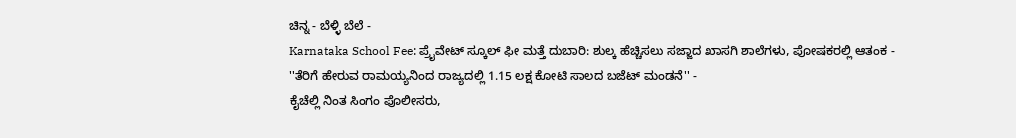ಚಿನ್ನ - ಬೆಳ್ಳಿ ಬೆಲೆ -
Karnataka School Fee: ಪ್ರೈವೇಟ್ ಸ್ಕೂಲ್ ಫೀ ಮತ್ತೆ ದುಬಾರಿ: ಶುಲ್ಕ ಹೆಚ್ಚಿಸಲು ಸಜ್ಜಾದ ಖಾಸಗಿ ಶಾಲೆಗಳು, ಪೋಷಕರಲ್ಲಿ ಆತಂಕ -
''ತೆರಿಗೆ ಹೇರುವ ರಾಮಯ್ಯನಿಂದ ರಾಜ್ಯದಲ್ಲಿ 1.15 ಲಕ್ಷ ಕೋಟಿ ಸಾಲದ ಬಜೆಟ್ ಮಂಡನೆ'' -
ಕೈಚೆಲ್ಲಿ ನಿಂತ ಸಿಂಗಂ ಪೊಲೀಸರು,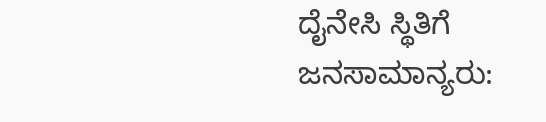ದೈನೇಸಿ ಸ್ಥಿತಿಗೆ ಜನಸಾಮಾನ್ಯರು: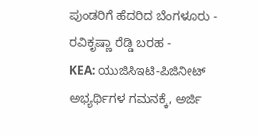ಪುಂಡರಿಗೆ ಹೆದರಿದ ಬೆಂಗಳೂರು - ರವಿಕೃಷ್ಣಾ ರೆಡ್ಡಿ ಬರಹ -
KEA: ಯುಜಿಸಿಇಟಿ-ಪಿಜಿನೀಟ್ ಅಭ್ಯರ್ಥಿಗಳ ಗಮನಕ್ಕೆ, ಅರ್ಜಿ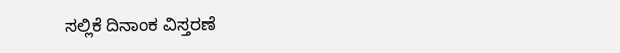ಸಲ್ಲಿಕೆ ದಿನಾಂಕ ವಿಸ್ತರಣೆ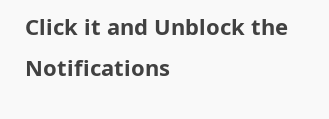Click it and Unblock the Notifications